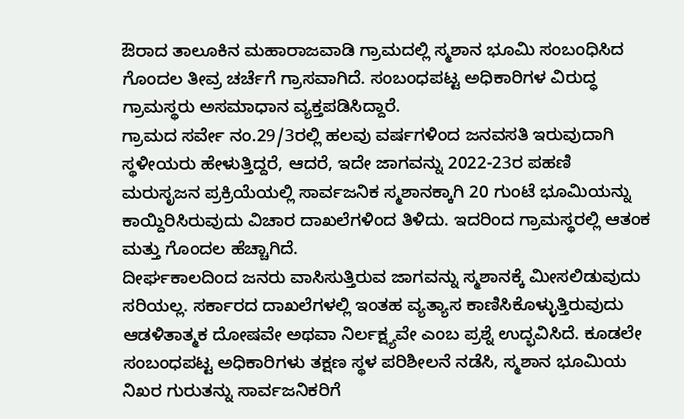ಔರಾದ ತಾಲೂಕಿನ ಮಹಾರಾಜವಾಡಿ ಗ್ರಾಮದಲ್ಲಿ ಸ್ಮಶಾನ ಭೂಮಿ ಸಂಬಂಧಿಸಿದ ಗೊಂದಲ ತೀವ್ರ ಚರ್ಚೆಗೆ ಗ್ರಾಸವಾಗಿದೆ. ಸಂಬಂಧಪಟ್ಟ ಅಧಿಕಾರಿಗಳ ವಿರುದ್ಧ ಗ್ರಾಮಸ್ಥರು ಅಸಮಾಧಾನ ವ್ಯಕ್ತಪಡಿಸಿದ್ದಾರೆ.
ಗ್ರಾಮದ ಸರ್ವೇ ನಂ.29/3ರಲ್ಲಿ ಹಲವು ವರ್ಷಗಳಿಂದ ಜನವಸತಿ ಇರುವುದಾಗಿ ಸ್ಥಳೀಯರು ಹೇಳುತ್ತಿದ್ದರೆ, ಆದರೆ, ಇದೇ ಜಾಗವನ್ನು 2022-23ರ ಪಹಣಿ ಮರುಸೃಜನ ಪ್ರಕ್ರಿಯೆಯಲ್ಲಿ ಸಾರ್ವಜನಿಕ ಸ್ಮಶಾನಕ್ಕಾಗಿ 20 ಗುಂಟೆ ಭೂಮಿಯನ್ನು ಕಾಯ್ದಿರಿಸಿರುವುದು ವಿಚಾರ ದಾಖಲೆಗಳಿಂದ ತಿಳಿದು. ಇದರಿಂದ ಗ್ರಾಮಸ್ಥರಲ್ಲಿ ಆತಂಕ ಮತ್ತು ಗೊಂದಲ ಹೆಚ್ಚಾಗಿದೆ.
ದೀರ್ಘಕಾಲದಿಂದ ಜನರು ವಾಸಿಸುತ್ತಿರುವ ಜಾಗವನ್ನು ಸ್ಮಶಾನಕ್ಕೆ ಮೀಸಲಿಡುವುದು ಸರಿಯಲ್ಲ. ಸರ್ಕಾರದ ದಾಖಲೆಗಳಲ್ಲಿ ಇಂತಹ ವ್ಯತ್ಯಾಸ ಕಾಣಿಸಿಕೊಳ್ಳುತ್ತಿರುವುದು ಆಡಳಿತಾತ್ಮಕ ದೋಷವೇ ಅಥವಾ ನಿರ್ಲಕ್ಷ್ಯವೇ ಎಂಬ ಪ್ರಶ್ನೆ ಉದ್ಭವಿಸಿದೆ. ಕೂಡಲೇ ಸಂಬಂಧಪಟ್ಟ ಅಧಿಕಾರಿಗಳು ತಕ್ಷಣ ಸ್ಥಳ ಪರಿಶೀಲನೆ ನಡೆಸಿ, ಸ್ಮಶಾನ ಭೂಮಿಯ ನಿಖರ ಗುರುತನ್ನು ಸಾರ್ವಜನಿಕರಿಗೆ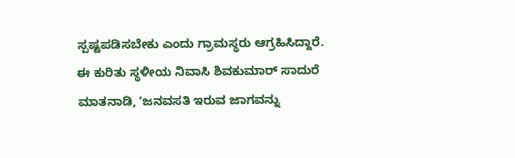ಸ್ಪಷ್ಟಪಡಿಸಬೇಕು ಎಂದು ಗ್ರಾಮಸ್ಥರು ಆಗ್ರಹಿಸಿದ್ದಾರೆ.
ಈ ಕುರಿತು ಸ್ಥಳೀಯ ನಿವಾಸಿ ಶಿವಕುಮಾರ್ ಸಾದುರೆ ಮಾತನಾಡಿ, ʼಜನವಸತಿ ಇರುವ ಜಾಗವನ್ನು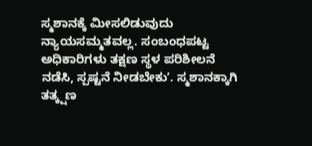ಸ್ಮಶಾನಕ್ಕೆ ಮೀಸಲಿಡುವುದು ನ್ಯಾಯಸಮ್ಮತವಲ್ಲ. ಸಂಬಂಧಪಟ್ಟ ಅಧಿಕಾರಿಗಳು ತಕ್ಷಣ ಸ್ಥಳ ಪರಿಶೀಲನೆ ನಡೆಸಿ, ಸ್ಪಷ್ಟನೆ ನೀಡಬೇಕುʼ. ಸ್ಮಶಾನಕ್ಕಾಗಿ ತತ್ಕ್ಷಣ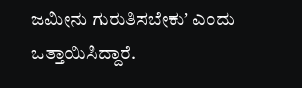ಜಮೀನು ಗುರುತಿಸಬೇಕುʼ ಎಂದು ಒತ್ತಾಯಿಸಿದ್ದಾರೆ.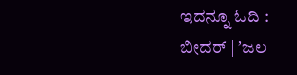ಇದನ್ನೂ ಓದಿ : ಬೀದರ್ | ʼಜಲ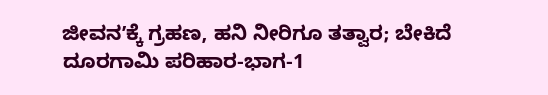ಜೀವನʼಕ್ಕೆ ಗ್ರಹಣ, ಹನಿ ನೀರಿಗೂ ತತ್ವಾರ; ಬೇಕಿದೆ ದೂರಗಾಮಿ ಪರಿಹಾರ-ಭಾಗ-1